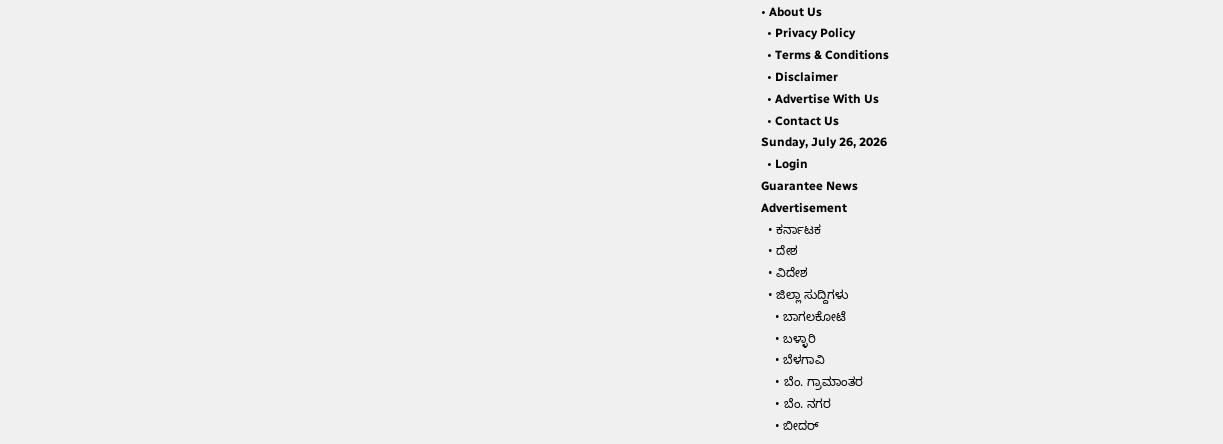• About Us
  • Privacy Policy
  • Terms & Conditions
  • Disclaimer
  • Advertise With Us
  • Contact Us
Sunday, July 26, 2026
  • Login
Guarantee News
Advertisement
  • ಕರ್ನಾಟಕ
  • ದೇಶ
  • ವಿದೇಶ
  • ಜಿಲ್ಲಾ ಸುದ್ದಿಗಳು
    • ಬಾಗಲಕೋಟೆ
    • ಬಳ್ಳಾರಿ
    • ಬೆಳಗಾವಿ
    • ಬೆಂ. ಗ್ರಾಮಾಂತರ
    • ಬೆಂ. ನಗರ
    • ಬೀದರ್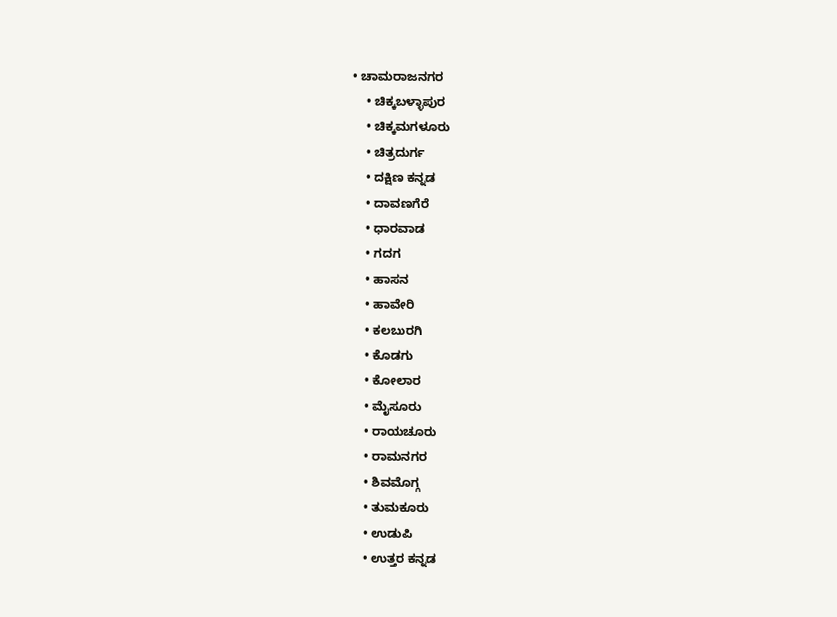• ಚಾಮರಾಜನಗರ
    • ಚಿಕ್ಕಬಳ್ಳಾಪುರ
    • ಚಿಕ್ಕಮಗಳೂರು
    • ಚಿತ್ರದುರ್ಗ
    • ದಕ್ಷಿಣ ಕನ್ನಡ
    • ದಾವಣಗೆರೆ
    • ಧಾರವಾಡ
    • ಗದಗ
    • ಹಾಸನ
    • ಹಾವೇರಿ
    • ಕಲಬುರಗಿ
    • ಕೊಡಗು
    • ಕೋಲಾರ
    • ಮೈಸೂರು
    • ರಾಯಚೂರು
    • ರಾಮನಗರ
    • ಶಿವಮೊಗ್ಗ
    • ತುಮಕೂರು
    • ಉಡುಪಿ
    • ಉತ್ತರ ಕನ್ನಡ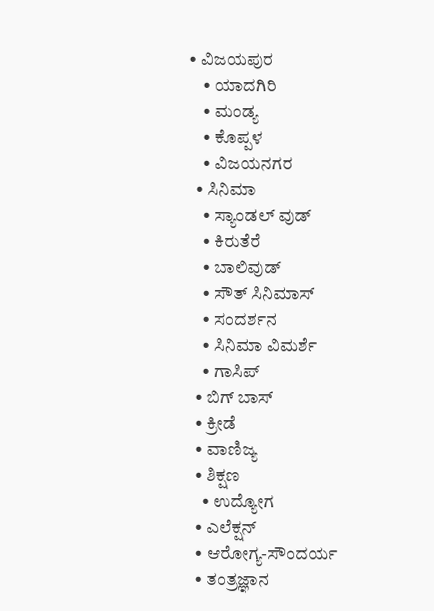• ವಿಜಯಪುರ
    • ಯಾದಗಿರಿ
    • ಮಂಡ್ಯ
    • ಕೊಪ್ಪಳ
    • ವಿಜಯನಗರ
  • ಸಿನಿಮಾ
    • ಸ್ಯಾಂಡಲ್ ವುಡ್
    • ಕಿರುತೆರೆ
    • ಬಾಲಿವುಡ್
    • ಸೌತ್ ಸಿನಿಮಾಸ್
    • ಸಂದರ್ಶನ
    • ಸಿನಿಮಾ ವಿಮರ್ಶೆ
    • ಗಾಸಿಪ್
  • ಬಿಗ್ ಬಾಸ್
  • ಕ್ರೀಡೆ
  • ವಾಣಿಜ್ಯ
  • ಶಿಕ್ಷಣ
    • ಉದ್ಯೋಗ
  • ಎಲೆಕ್ಷನ್
  • ಆರೋಗ್ಯ-ಸೌಂದರ್ಯ
  • ತಂತ್ರಜ್ಞಾನ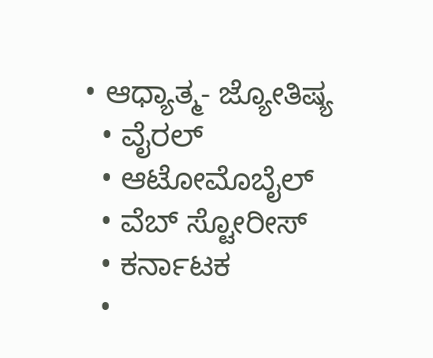• ಆಧ್ಯಾತ್ಮ- ಜ್ಯೋತಿಷ್ಯ
  • ವೈರಲ್
  • ಆಟೋಮೊಬೈಲ್
  • ವೆಬ್ ಸ್ಟೋರೀಸ್
  • ಕರ್ನಾಟಕ
  •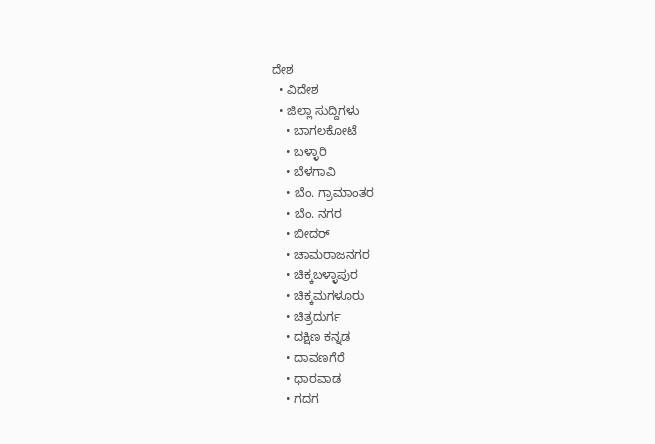ದೇಶ
  • ವಿದೇಶ
  • ಜಿಲ್ಲಾ ಸುದ್ದಿಗಳು
    • ಬಾಗಲಕೋಟೆ
    • ಬಳ್ಳಾರಿ
    • ಬೆಳಗಾವಿ
    • ಬೆಂ. ಗ್ರಾಮಾಂತರ
    • ಬೆಂ. ನಗರ
    • ಬೀದರ್
    • ಚಾಮರಾಜನಗರ
    • ಚಿಕ್ಕಬಳ್ಳಾಪುರ
    • ಚಿಕ್ಕಮಗಳೂರು
    • ಚಿತ್ರದುರ್ಗ
    • ದಕ್ಷಿಣ ಕನ್ನಡ
    • ದಾವಣಗೆರೆ
    • ಧಾರವಾಡ
    • ಗದಗ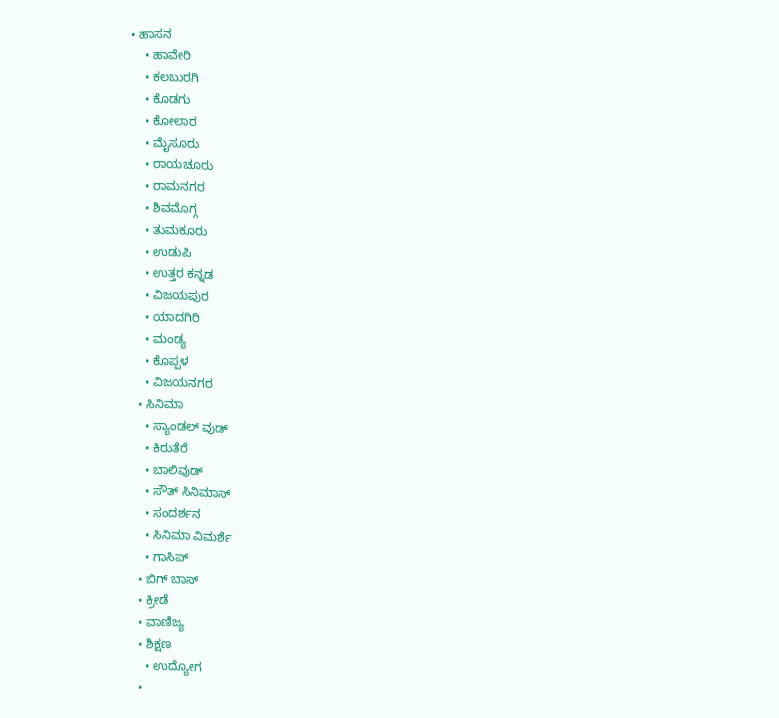• ಹಾಸನ
    • ಹಾವೇರಿ
    • ಕಲಬುರಗಿ
    • ಕೊಡಗು
    • ಕೋಲಾರ
    • ಮೈಸೂರು
    • ರಾಯಚೂರು
    • ರಾಮನಗರ
    • ಶಿವಮೊಗ್ಗ
    • ತುಮಕೂರು
    • ಉಡುಪಿ
    • ಉತ್ತರ ಕನ್ನಡ
    • ವಿಜಯಪುರ
    • ಯಾದಗಿರಿ
    • ಮಂಡ್ಯ
    • ಕೊಪ್ಪಳ
    • ವಿಜಯನಗರ
  • ಸಿನಿಮಾ
    • ಸ್ಯಾಂಡಲ್ ವುಡ್
    • ಕಿರುತೆರೆ
    • ಬಾಲಿವುಡ್
    • ಸೌತ್ ಸಿನಿಮಾಸ್
    • ಸಂದರ್ಶನ
    • ಸಿನಿಮಾ ವಿಮರ್ಶೆ
    • ಗಾಸಿಪ್
  • ಬಿಗ್ ಬಾಸ್
  • ಕ್ರೀಡೆ
  • ವಾಣಿಜ್ಯ
  • ಶಿಕ್ಷಣ
    • ಉದ್ಯೋಗ
  •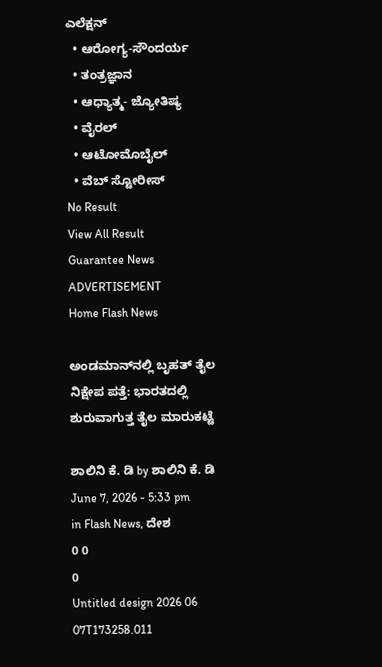ಎಲೆಕ್ಷನ್
  • ಆರೋಗ್ಯ-ಸೌಂದರ್ಯ
  • ತಂತ್ರಜ್ಞಾನ
  • ಆಧ್ಯಾತ್ಮ- ಜ್ಯೋತಿಷ್ಯ
  • ವೈರಲ್
  • ಆಟೋಮೊಬೈಲ್
  • ವೆಬ್ ಸ್ಟೋರೀಸ್
No Result
View All Result
Guarantee News
ADVERTISEMENT
Home Flash News

ಅಂಡಮಾನ್‌ನಲ್ಲಿ ಬೃಹತ್ ತೈಲ ನಿಕ್ಷೇಪ ಪತ್ತೆ: ಭಾರತದಲ್ಲಿ ಶುರುವಾಗುತ್ತ ತೈಲ ಮಾರುಕಟ್ಟೆ

ಶಾಲಿನಿ ಕೆ. ಡಿ by ಶಾಲಿನಿ ಕೆ. ಡಿ
June 7, 2026 - 5:33 pm
in Flash News, ದೇಶ
0 0
0
Untitled design 2026 06 07T173258.011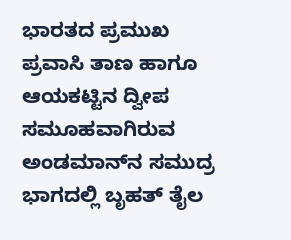ಭಾರತದ ಪ್ರಮುಖ ಪ್ರವಾಸಿ ತಾಣ ಹಾಗೂ ಆಯಕಟ್ಟಿನ ದ್ವೀಪ ಸಮೂಹವಾಗಿರುವ ಅಂಡಮಾನ್‌ನ ಸಮುದ್ರ ಭಾಗದಲ್ಲಿ ಬೃಹತ್ ತೈಲ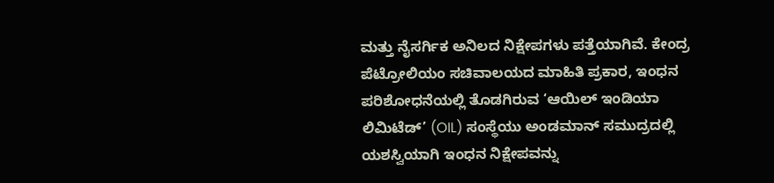ಮತ್ತು ನೈಸರ್ಗಿಕ ಅನಿಲದ ನಿಕ್ಷೇಪಗಳು ಪತ್ತೆಯಾಗಿವೆ. ಕೇಂದ್ರ ಪೆಟ್ರೋಲಿಯಂ ಸಚಿವಾಲಯದ ಮಾಹಿತಿ ಪ್ರಕಾರ, ಇಂಧನ ಪರಿಶೋಧನೆಯಲ್ಲಿ ತೊಡಗಿರುವ ‘ಆಯಿಲ್ ಇಂಡಿಯಾ ಲಿಮಿಟೆಡ್’ (OIL) ಸಂಸ್ಥೆಯು ಅಂಡಮಾನ್ ಸಮುದ್ರದಲ್ಲಿ ಯಶಸ್ವಿಯಾಗಿ ಇಂಧನ ನಿಕ್ಷೇಪವನ್ನು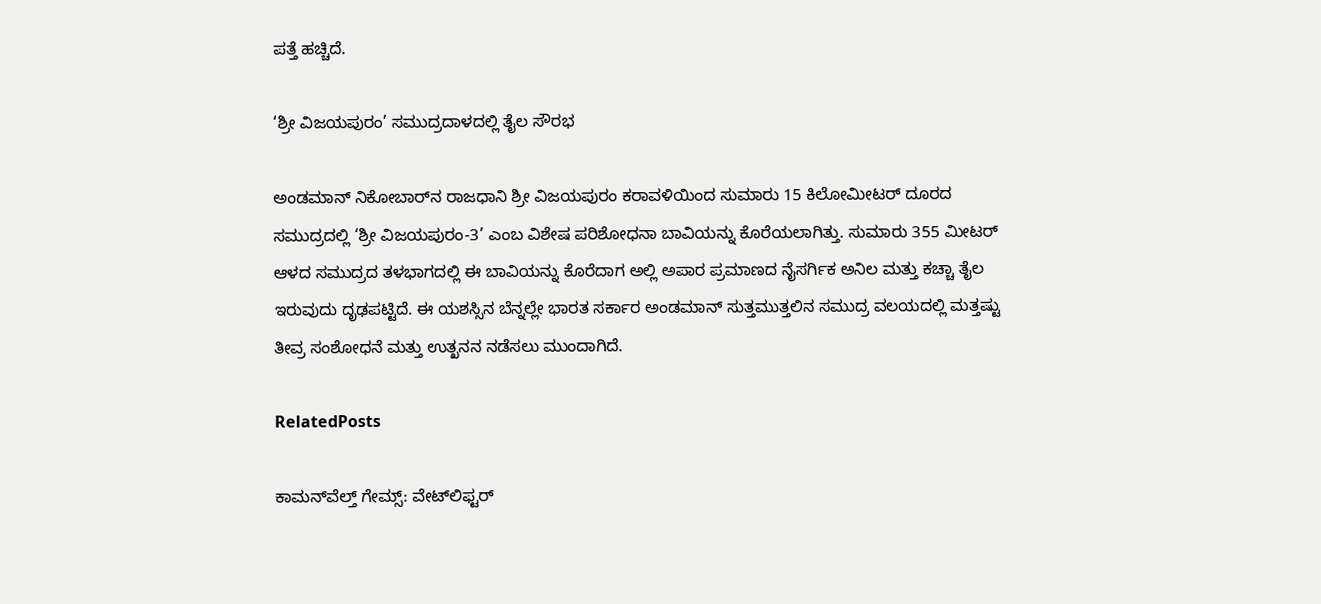ಪತ್ತೆ ಹಚ್ಚಿದೆ.

‘ಶ್ರೀ ವಿಜಯಪುರಂ’ ಸಮುದ್ರದಾಳದಲ್ಲಿ ತೈಲ ಸೌರಭ

ಅಂಡಮಾನ್ ನಿಕೋಬಾರ್‌ನ ರಾಜಧಾನಿ ಶ್ರೀ ವಿಜಯಪುರಂ ಕರಾವಳಿಯಿಂದ ಸುಮಾರು 15 ಕಿಲೋಮೀಟರ್ ದೂರದ ಸಮುದ್ರದಲ್ಲಿ ‘ಶ್ರೀ ವಿಜಯಪುರಂ-3’ ಎಂಬ ವಿಶೇಷ ಪರಿಶೋಧನಾ ಬಾವಿಯನ್ನು ಕೊರೆಯಲಾಗಿತ್ತು. ಸುಮಾರು 355 ಮೀಟರ್ ಆಳದ ಸಮುದ್ರದ ತಳಭಾಗದಲ್ಲಿ ಈ ಬಾವಿಯನ್ನು ಕೊರೆದಾಗ ಅಲ್ಲಿ ಅಪಾರ ಪ್ರಮಾಣದ ನೈಸರ್ಗಿಕ ಅನಿಲ ಮತ್ತು ಕಚ್ಚಾ ತೈಲ ಇರುವುದು ದೃಢಪಟ್ಟಿದೆ. ಈ ಯಶಸ್ಸಿನ ಬೆನ್ನಲ್ಲೇ ಭಾರತ ಸರ್ಕಾರ ಅಂಡಮಾನ್ ಸುತ್ತಮುತ್ತಲಿನ ಸಮುದ್ರ ವಲಯದಲ್ಲಿ ಮತ್ತಷ್ಟು ತೀವ್ರ ಸಂಶೋಧನೆ ಮತ್ತು ಉತ್ಖನನ ನಡೆಸಲು ಮುಂದಾಗಿದೆ.

RelatedPosts

ಕಾಮನ್‌ವೆಲ್ತ್ ಗೇಮ್ಸ್‌: ವೇಟ್‌ಲಿಫ್ಟರ್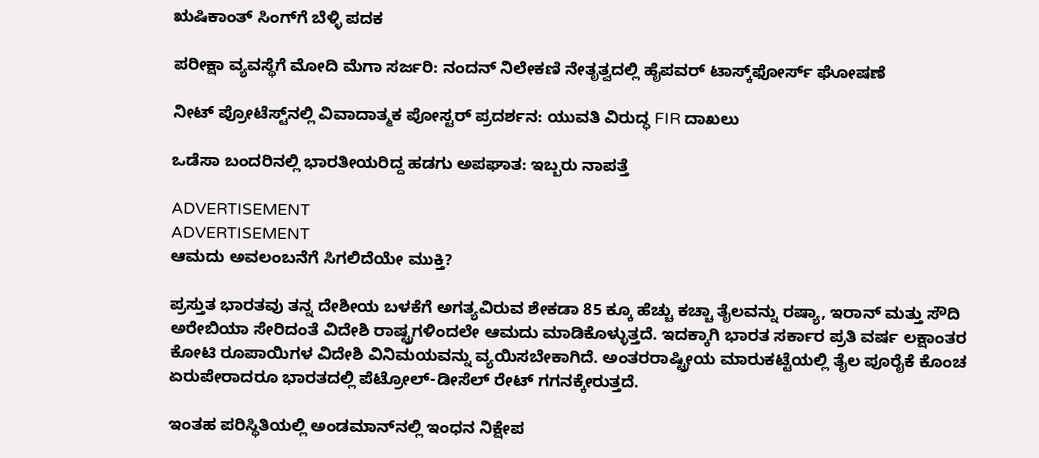ಋಷಿಕಾಂತ್ ಸಿಂಗ್‌ಗೆ ಬೆಳ್ಳಿ ಪದಕ

ಪರೀಕ್ಷಾ ವ್ಯವಸ್ಥೆಗೆ ಮೋದಿ ಮೆಗಾ ಸರ್ಜರಿ: ನಂದನ್ ನಿಲೇಕಣಿ ನೇತೃತ್ವದಲ್ಲಿ ಹೈಪವರ್ ಟಾಸ್ಕ್‌ಫೋರ್ಸ್ ಘೋಷಣೆ

ನೀಟ್ ಪ್ರೋಟೆಸ್ಟ್‌‌ನಲ್ಲಿ ವಿವಾದಾತ್ಮಕ ಪೋಸ್ಟರ್ ಪ್ರದರ್ಶನ: ಯುವತಿ ವಿರುದ್ಧ FIR ದಾಖಲು

ಒಡೆಸಾ ಬಂದರಿನಲ್ಲಿ ಭಾರತೀಯರಿದ್ದ ಹಡಗು ಅಪಘಾತ: ಇಬ್ಬರು ನಾಪತ್ತೆ

ADVERTISEMENT
ADVERTISEMENT
ಆಮದು ಅವಲಂಬನೆಗೆ ಸಿಗಲಿದೆಯೇ ಮುಕ್ತಿ?

ಪ್ರಸ್ತುತ ಭಾರತವು ತನ್ನ ದೇಶೀಯ ಬಳಕೆಗೆ ಅಗತ್ಯವಿರುವ ಶೇಕಡಾ 85 ಕ್ಕೂ ಹೆಚ್ಚು ಕಚ್ಚಾ ತೈಲವನ್ನು ರಷ್ಯಾ, ಇರಾನ್ ಮತ್ತು ಸೌದಿ ಅರೇಬಿಯಾ ಸೇರಿದಂತೆ ವಿದೇಶಿ ರಾಷ್ಟ್ರಗಳಿಂದಲೇ ಆಮದು ಮಾಡಿಕೊಳ್ಳುತ್ತದೆ. ಇದಕ್ಕಾಗಿ ಭಾರತ ಸರ್ಕಾರ ಪ್ರತಿ ವರ್ಷ ಲಕ್ಷಾಂತರ ಕೋಟಿ ರೂಪಾಯಿಗಳ ವಿದೇಶಿ ವಿನಿಮಯವನ್ನು ವ್ಯಯಿಸಬೇಕಾಗಿದೆ. ಅಂತರರಾಷ್ಟ್ರೀಯ ಮಾರುಕಟ್ಟೆಯಲ್ಲಿ ತೈಲ ಪೂರೈಕೆ ಕೊಂಚ ಏರುಪೇರಾದರೂ ಭಾರತದಲ್ಲಿ ಪೆಟ್ರೋಲ್-ಡೀಸೆಲ್ ರೇಟ್ ಗಗನಕ್ಕೇರುತ್ತದೆ.

ಇಂತಹ ಪರಿಸ್ಥಿತಿಯಲ್ಲಿ ಅಂಡಮಾನ್‌ನಲ್ಲಿ ಇಂಧನ ನಿಕ್ಷೇಪ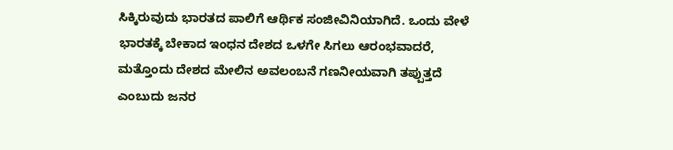ಸಿಕ್ಕಿರುವುದು ಭಾರತದ ಪಾಲಿಗೆ ಆರ್ಥಿಕ ಸಂಜೀವಿನಿಯಾಗಿದೆ. ಒಂದು ವೇಳೆ ಭಾರತಕ್ಕೆ ಬೇಕಾದ ಇಂಧನ ದೇಶದ ಒಳಗೇ ಸಿಗಲು ಆರಂಭವಾದರೆ, ಮತ್ತೊಂದು ದೇಶದ ಮೇಲಿನ ಅವಲಂಬನೆ ಗಣನೀಯವಾಗಿ ತಪ್ಪುತ್ತದೆ ಎಂಬುದು ಜನರ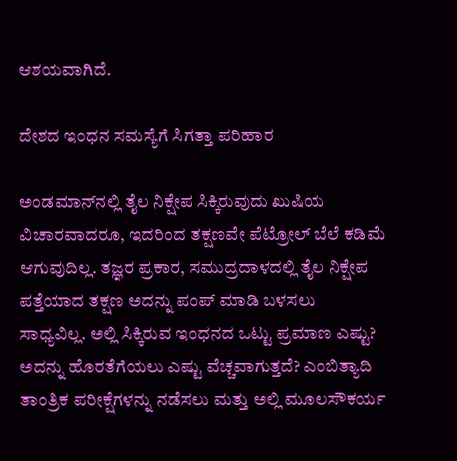ಆಶಯವಾಗಿದೆ.

ದೇಶದ ಇಂಧನ ಸಮಸ್ಯೆಗೆ ಸಿಗತ್ತಾ ಪರಿಹಾರ

ಅಂಡಮಾನ್‌‌ನಲ್ಲಿ ತೈಲ ನಿಕ್ಷೇಪ ಸಿಕ್ಕಿರುವುದು ಖುಷಿಯ ವಿಚಾರವಾದರೂ, ಇದರಿಂದ ತಕ್ಷಣವೇ ಪೆಟ್ರೋಲ್ ಬೆಲೆ ಕಡಿಮೆ ಆಗುವುದಿಲ್ಲ. ತಜ್ಞರ ಪ್ರಕಾರ, ಸಮುದ್ರದಾಳದಲ್ಲಿ ತೈಲ ನಿಕ್ಷೇಪ ಪತ್ತೆಯಾದ ತಕ್ಷಣ ಅದನ್ನು ಪಂಪ್ ಮಾಡಿ ಬಳಸಲು ಸಾಧ್ಯವಿಲ್ಲ. ಅಲ್ಲಿ ಸಿಕ್ಕಿರುವ ಇಂಧನದ ಒಟ್ಟು ಪ್ರಮಾಣ ಎಷ್ಟು? ಅದನ್ನು ಹೊರತೆಗೆಯಲು ಎಷ್ಟು ವೆಚ್ಚವಾಗುತ್ತದೆ? ಎಂಬಿತ್ಯಾದಿ ತಾಂತ್ರಿಕ ಪರೀಕ್ಷೆಗಳನ್ನು ನಡೆಸಲು ಮತ್ತು ಅಲ್ಲಿ ಮೂಲಸೌಕರ್ಯ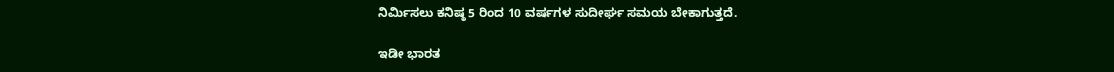ನಿರ್ಮಿಸಲು ಕನಿಷ್ಠ 5 ರಿಂದ 10 ವರ್ಷಗಳ ಸುದೀರ್ಘ ಸಮಯ ಬೇಕಾಗುತ್ತದೆ.

ಇಡೀ ಭಾರತ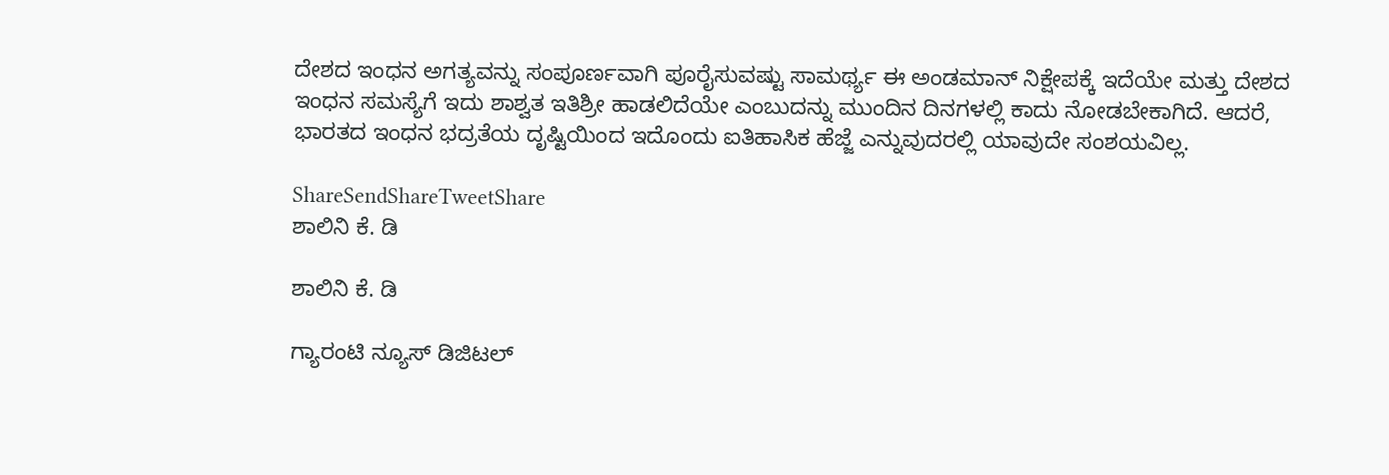ದೇಶದ ಇಂಧನ ಅಗತ್ಯವನ್ನು ಸಂಪೂರ್ಣವಾಗಿ ಪೂರೈಸುವಷ್ಟು ಸಾಮರ್ಥ್ಯ ಈ ಅಂಡಮಾನ್ ನಿಕ್ಷೇಪಕ್ಕೆ ಇದೆಯೇ ಮತ್ತು ದೇಶದ ಇಂಧನ ಸಮಸ್ಯೆಗೆ ಇದು ಶಾಶ್ವತ ಇತಿಶ್ರೀ ಹಾಡಲಿದೆಯೇ ಎಂಬುದನ್ನು ಮುಂದಿನ ದಿನಗಳಲ್ಲಿ ಕಾದು ನೋಡಬೇಕಾಗಿದೆ. ಆದರೆ, ಭಾರತದ ಇಂಧನ ಭದ್ರತೆಯ ದೃಷ್ಟಿಯಿಂದ ಇದೊಂದು ಐತಿಹಾಸಿಕ ಹೆಜ್ಜೆ ಎನ್ನುವುದರಲ್ಲಿ ಯಾವುದೇ ಸಂಶಯವಿಲ್ಲ.

ShareSendShareTweetShare
ಶಾಲಿನಿ ಕೆ. ಡಿ

ಶಾಲಿನಿ ಕೆ. ಡಿ

ಗ್ಯಾರಂಟಿ ನ್ಯೂಸ್ ಡಿಜಿಟಲ್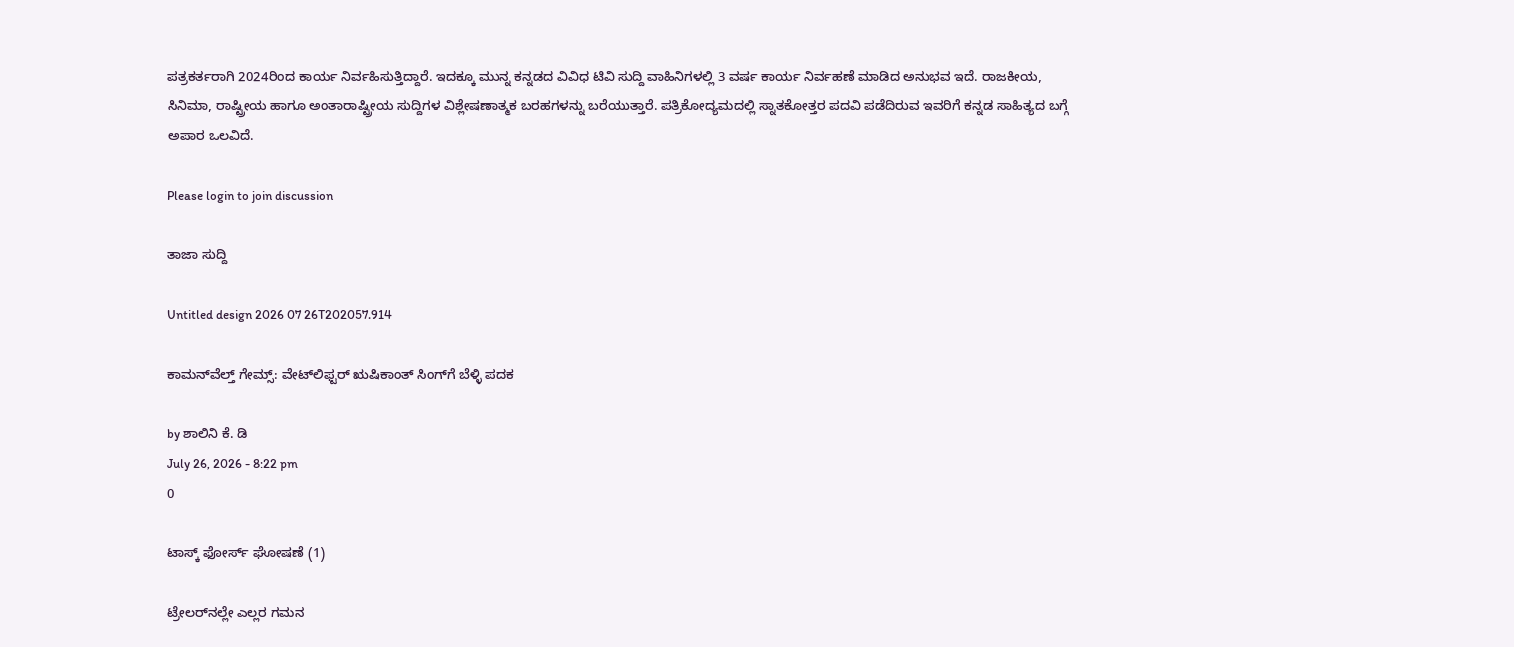ಪತ್ರಕರ್ತರಾಗಿ 2024ರಿಂದ ಕಾರ್ಯ ನಿರ್ವಹಿಸುತ್ತಿದ್ದಾರೆ. ಇದಕ್ಕೂ ಮುನ್ನ ಕನ್ನಡದ ವಿವಿಧ ಟಿವಿ ಸುದ್ದಿ ವಾಹಿನಿಗಳಲ್ಲಿ 3 ವರ್ಷ ಕಾರ್ಯ ನಿರ್ವಹಣೆ ಮಾಡಿದ ಅನುಭವ ಇದೆ. ರಾಜಕೀಯ, ಸಿನಿಮಾ, ರಾಷ್ಟ್ರೀಯ ಹಾಗೂ ಅಂತಾರಾಷ್ಟ್ರೀಯ ಸುದ್ದಿಗಳ ವಿಶ್ಲೇಷಣಾತ್ಮಕ ಬರಹಗಳನ್ನು ಬರೆಯುತ್ತಾರೆ. ಪತ್ರಿಕೋದ್ಯಮದಲ್ಲಿ ಸ್ನಾತಕೋತ್ತರ ಪದವಿ ಪಡೆದಿರುವ ಇವರಿಗೆ ಕನ್ನಡ ಸಾಹಿತ್ಯದ ಬಗ್ಗೆ ಅಪಾರ ಒಲವಿದೆ.

Please login to join discussion

ತಾಜಾ ಸುದ್ದಿ

Untitled design 2026 07 26T202057.914

ಕಾಮನ್‌ವೆಲ್ತ್ ಗೇಮ್ಸ್‌: ವೇಟ್‌ಲಿಫ್ಟರ್ ಋಷಿಕಾಂತ್ ಸಿಂಗ್‌ಗೆ ಬೆಳ್ಳಿ ಪದಕ

by ಶಾಲಿನಿ ಕೆ. ಡಿ
July 26, 2026 - 8:22 pm
0

ಟಾಸ್ಕ್ ಫೋರ್ಸ್ ಘೋಷಣೆ (1)

ಟ್ರೇಲರ್‌‌ನಲ್ಲೇ ಎಲ್ಲರ ಗಮನ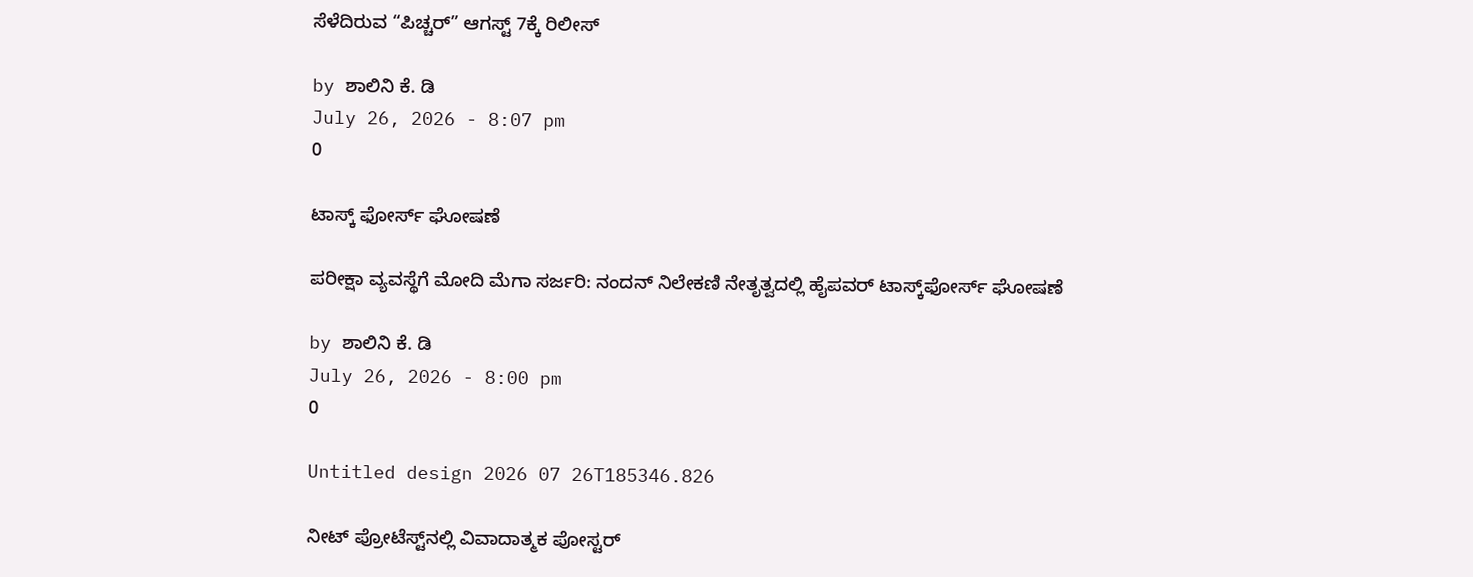ಸೆಳೆದಿರುವ “ಪಿಚ್ಚರ್” ಆಗಸ್ಟ್ 7ಕ್ಕೆ ರಿಲೀಸ್

by ಶಾಲಿನಿ ಕೆ. ಡಿ
July 26, 2026 - 8:07 pm
0

ಟಾಸ್ಕ್ ಫೋರ್ಸ್ ಘೋಷಣೆ

ಪರೀಕ್ಷಾ ವ್ಯವಸ್ಥೆಗೆ ಮೋದಿ ಮೆಗಾ ಸರ್ಜರಿ: ನಂದನ್ ನಿಲೇಕಣಿ ನೇತೃತ್ವದಲ್ಲಿ ಹೈಪವರ್ ಟಾಸ್ಕ್‌ಫೋರ್ಸ್ ಘೋಷಣೆ

by ಶಾಲಿನಿ ಕೆ. ಡಿ
July 26, 2026 - 8:00 pm
0

Untitled design 2026 07 26T185346.826

ನೀಟ್ ಪ್ರೋಟೆಸ್ಟ್‌‌ನಲ್ಲಿ ವಿವಾದಾತ್ಮಕ ಪೋಸ್ಟರ್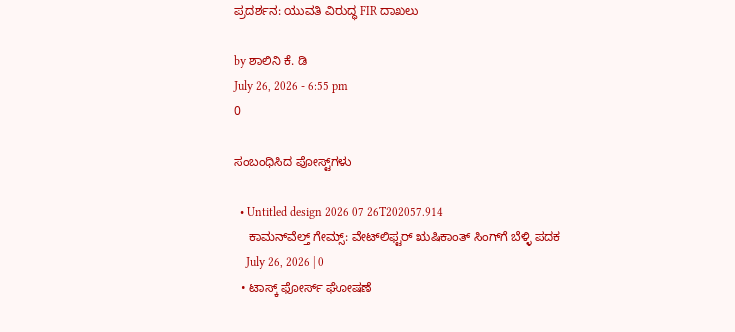ಪ್ರದರ್ಶನ: ಯುವತಿ ವಿರುದ್ಧ FIR ದಾಖಲು

by ಶಾಲಿನಿ ಕೆ. ಡಿ
July 26, 2026 - 6:55 pm
0

ಸಂಬಂಧಿಸಿದ ಪೋಸ್ಟ್‌ಗಳು

  • Untitled design 2026 07 26T202057.914
    ಕಾಮನ್‌ವೆಲ್ತ್ ಗೇಮ್ಸ್‌: ವೇಟ್‌ಲಿಫ್ಟರ್ ಋಷಿಕಾಂತ್ ಸಿಂಗ್‌ಗೆ ಬೆಳ್ಳಿ ಪದಕ
    July 26, 2026 | 0
  • ಟಾಸ್ಕ್ ಫೋರ್ಸ್ ಘೋಷಣೆ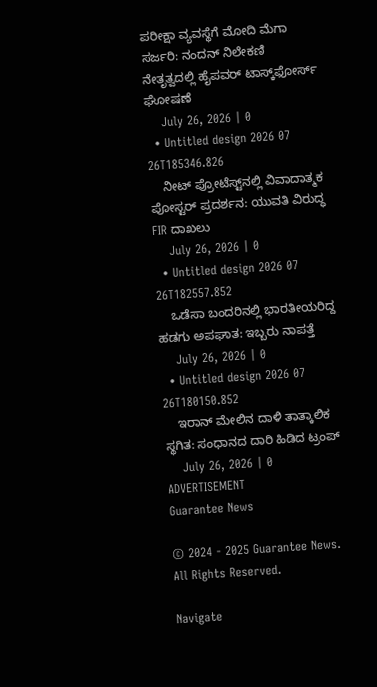ಪರೀಕ್ಷಾ ವ್ಯವಸ್ಥೆಗೆ ಮೋದಿ ಮೆಗಾ ಸರ್ಜರಿ: ನಂದನ್ ನಿಲೇಕಣಿ ನೇತೃತ್ವದಲ್ಲಿ ಹೈಪವರ್ ಟಾಸ್ಕ್‌ಫೋರ್ಸ್ ಘೋಷಣೆ
    July 26, 2026 | 0
  • Untitled design 2026 07 26T185346.826
    ನೀಟ್ ಪ್ರೋಟೆಸ್ಟ್‌‌ನಲ್ಲಿ ವಿವಾದಾತ್ಮಕ ಪೋಸ್ಟರ್ ಪ್ರದರ್ಶನ: ಯುವತಿ ವಿರುದ್ಧ FIR ದಾಖಲು
    July 26, 2026 | 0
  • Untitled design 2026 07 26T182557.852
    ಒಡೆಸಾ ಬಂದರಿನಲ್ಲಿ ಭಾರತೀಯರಿದ್ದ ಹಡಗು ಅಪಘಾತ: ಇಬ್ಬರು ನಾಪತ್ತೆ
    July 26, 2026 | 0
  • Untitled design 2026 07 26T180150.852
    ಇರಾನ್ ಮೇಲಿನ ದಾಳಿ ತಾತ್ಕಾಲಿಕ ಸ್ಥಗಿತ: ಸಂಧಾನದ ದಾರಿ ಹಿಡಿದ ಟ್ರಂಪ್
    July 26, 2026 | 0
ADVERTISEMENT
Guarantee News

© 2024 - 2025 Guarantee News. All Rights Reserved.

Navigate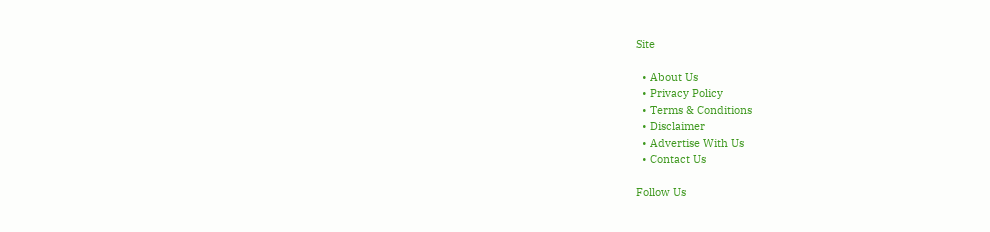Site

  • About Us
  • Privacy Policy
  • Terms & Conditions
  • Disclaimer
  • Advertise With Us
  • Contact Us

Follow Us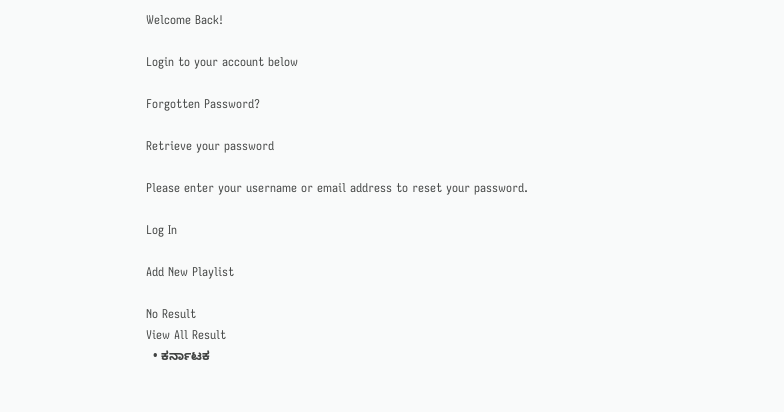Welcome Back!

Login to your account below

Forgotten Password?

Retrieve your password

Please enter your username or email address to reset your password.

Log In

Add New Playlist

No Result
View All Result
  • ಕರ್ನಾಟಕ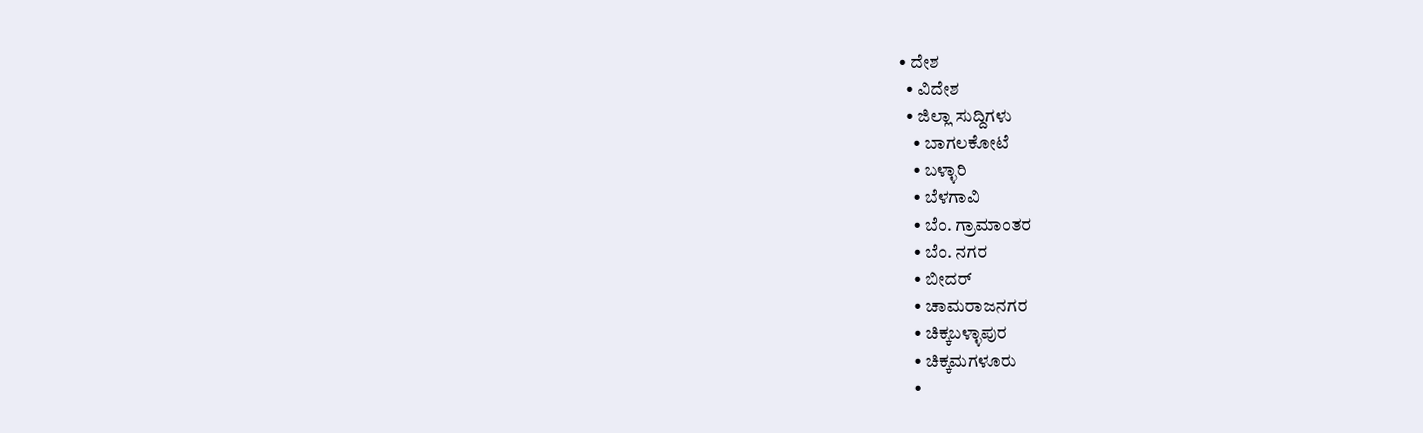• ದೇಶ
  • ವಿದೇಶ
  • ಜಿಲ್ಲಾ ಸುದ್ದಿಗಳು
    • ಬಾಗಲಕೋಟೆ
    • ಬಳ್ಳಾರಿ
    • ಬೆಳಗಾವಿ
    • ಬೆಂ. ಗ್ರಾಮಾಂತರ
    • ಬೆಂ. ನಗರ
    • ಬೀದರ್
    • ಚಾಮರಾಜನಗರ
    • ಚಿಕ್ಕಬಳ್ಳಾಪುರ
    • ಚಿಕ್ಕಮಗಳೂರು
    •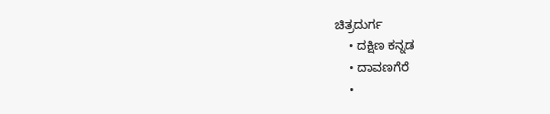ಚಿತ್ರದುರ್ಗ
    • ದಕ್ಷಿಣ ಕನ್ನಡ
    • ದಾವಣಗೆರೆ
    •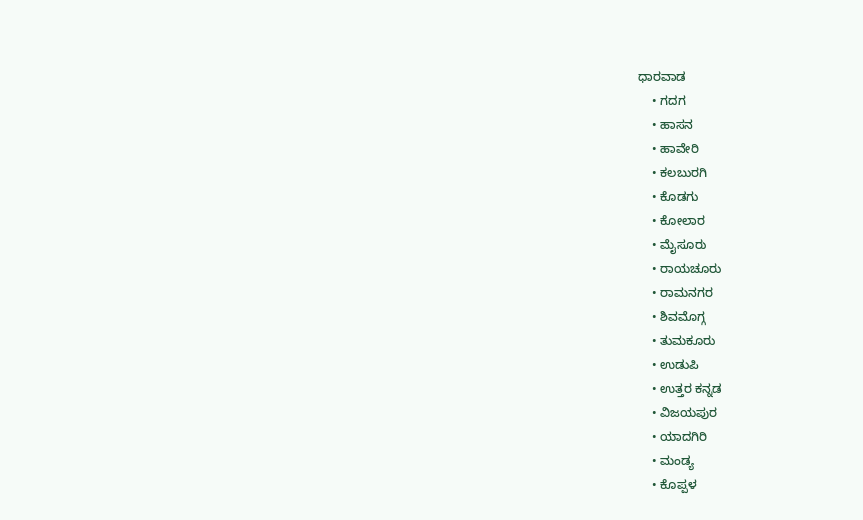ಧಾರವಾಡ
    • ಗದಗ
    • ಹಾಸನ
    • ಹಾವೇರಿ
    • ಕಲಬುರಗಿ
    • ಕೊಡಗು
    • ಕೋಲಾರ
    • ಮೈಸೂರು
    • ರಾಯಚೂರು
    • ರಾಮನಗರ
    • ಶಿವಮೊಗ್ಗ
    • ತುಮಕೂರು
    • ಉಡುಪಿ
    • ಉತ್ತರ ಕನ್ನಡ
    • ವಿಜಯಪುರ
    • ಯಾದಗಿರಿ
    • ಮಂಡ್ಯ
    • ಕೊಪ್ಪಳ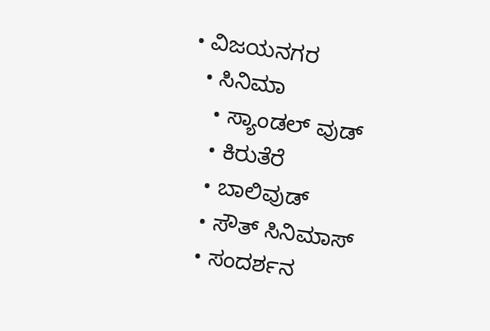• ವಿಜಯನಗರ
  • ಸಿನಿಮಾ
    • ಸ್ಯಾಂಡಲ್ ವುಡ್
    • ಕಿರುತೆರೆ
    • ಬಾಲಿವುಡ್
    • ಸೌತ್ ಸಿನಿಮಾಸ್
    • ಸಂದರ್ಶನ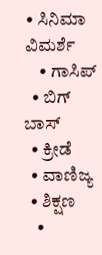• ಸಿನಿಮಾ ವಿಮರ್ಶೆ
    • ಗಾಸಿಪ್
  • ಬಿಗ್ ಬಾಸ್
  • ಕ್ರೀಡೆ
  • ವಾಣಿಜ್ಯ
  • ಶಿಕ್ಷಣ
    •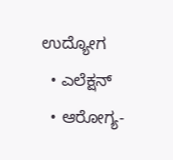ಉದ್ಯೋಗ
  • ಎಲೆಕ್ಷನ್
  • ಆರೋಗ್ಯ-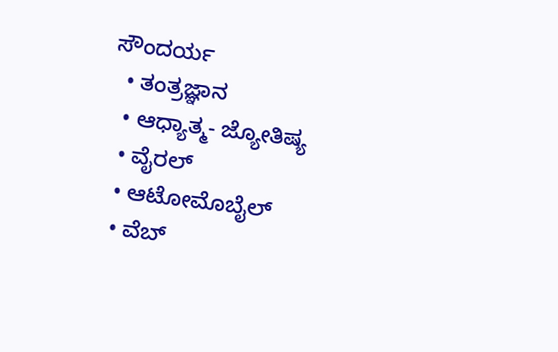ಸೌಂದರ್ಯ
  • ತಂತ್ರಜ್ಞಾನ
  • ಆಧ್ಯಾತ್ಮ- ಜ್ಯೋತಿಷ್ಯ
  • ವೈರಲ್
  • ಆಟೋಮೊಬೈಲ್
  • ವೆಬ್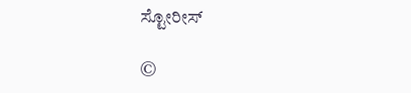ಸ್ಟೋರೀಸ್

©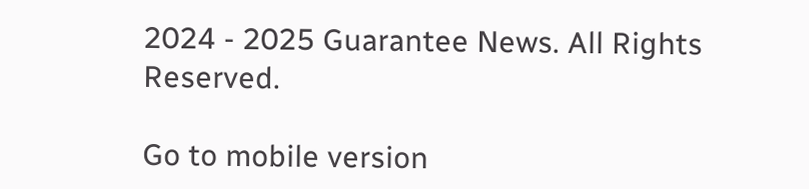2024 - 2025 Guarantee News. All Rights Reserved.

Go to mobile version